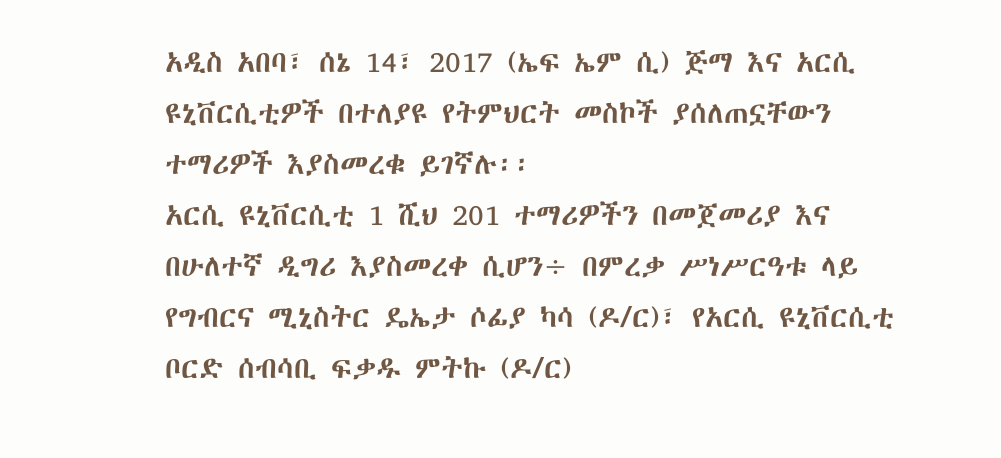አዲስ አበባ፣ ሰኔ 14፣ 2017 (ኤፍ ኤም ሲ) ጅማ እና አርሲ ዩኒቨርሲቲዎች በተለያዩ የትምህርት መስኮች ያሰለጠኗቸውን ተማሪዎች እያስመረቁ ይገኛሉ፡፡
አርሲ ዩኒቨርሲቲ 1 ሺህ 201 ተማሪዎችን በመጀመሪያ እና በሁለተኛ ዲግሪ እያስመረቀ ሲሆን÷ በምረቃ ሥነሥርዓቱ ላይ የግብርና ሚኒስትር ዴኤታ ሶፊያ ካሳ (ዶ/ር)፣ የአርሲ ዩኒቨርሲቲ ቦርድ ሰብሳቢ ፍቃዱ ምትኩ (ዶ/ር)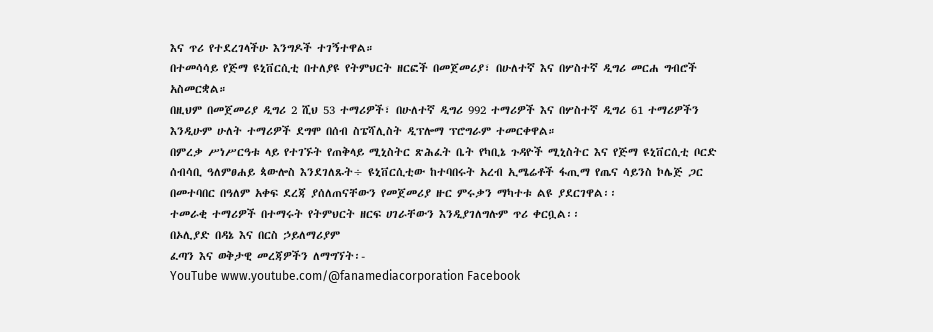እና ጥሪ የተደረገላችሁ እንግዶች ተገኝተዋል።
በተመሳሳይ የጅማ ዩኒቨርሲቲ በተለያዩ የትምህርት ዘርፎች በመጀመሪያ፣ በሁለተኛ እና በሦስተኛ ዲግሪ መርሐ ግብሮች አስመርቋል።
በዚህም በመጀመሪያ ዲግሪ 2 ሺህ 53 ተማሪዎች፣ በሁለተኛ ዲግሪ 992 ተማሪዎች እና በሦስተኛ ዲግሪ 61 ተማሪዎችን እንዲሁም ሁለት ተማሪዎች ደግሞ በሰብ ስፔሻሊስት ዲፕሎማ ፕሮግራም ተመርቀዋል።
በምረቃ ሥነሥርዓቱ ላይ የተገኙት የጠቅላይ ሚኒስትር ጽሕፈት ቤት የካቢኔ ጉዳዮች ሚኒስትር እና የጅማ ዩኒቨርሲቲ ቦርድ ሰብሳቢ ዓለምፀሐይ ጳውሎስ እንደገለጹት÷ ዩኒቨርሲቲው ከተባበሩት አረብ ኢሜሬቶች ፋጢማ የጤና ሳይንስ ኮሌጅ ጋር በመተባበር በዓለም አቀፍ ደረጃ ያሰለጠናቸውን የመጀመሪያ ዙር ምሩቃን ማካተቱ ልዩ ያደርገዋል፡፡
ተመራቂ ተማሪዎች በተማሩት የትምህርት ዘርፍ ሀገራቸውን እንዲያገለግሉም ጥሪ ቀርቧል፡፡
በኦሊያድ በዳኔ እና በርስ ኃይለማሪያም
ፈጣን እና ወቅታዊ መረጃዎችን ለማግኘት፡-
YouTube www.youtube.com/@fanamediacorporation Facebook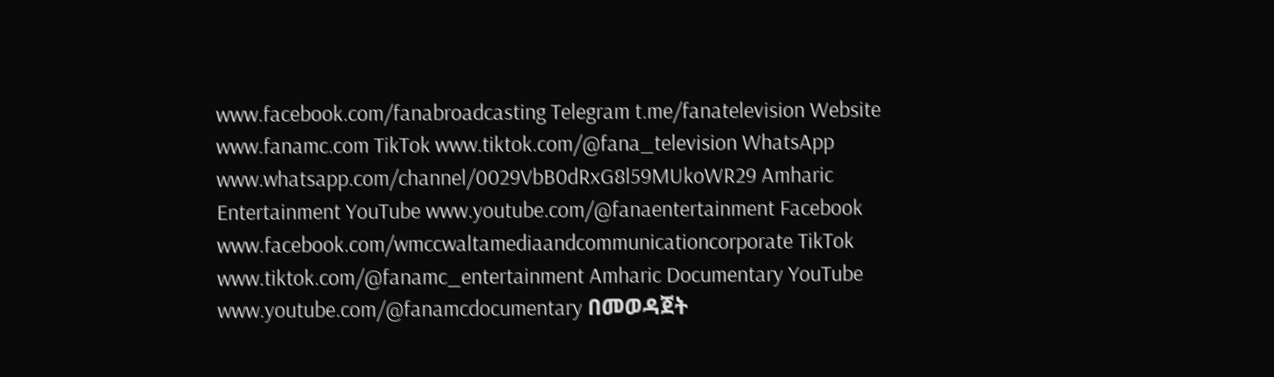www.facebook.com/fanabroadcasting Telegram t.me/fanatelevision Website www.fanamc.com TikTok www.tiktok.com/@fana_television WhatsApp www.whatsapp.com/channel/0029VbB0dRxG8l59MUkoWR29 Amharic Entertainment YouTube www.youtube.com/@fanaentertainment Facebook www.facebook.com/wmccwaltamediaandcommunicationcorporate TikTok www.tiktok.com/@fanamc_entertainment Amharic Documentary YouTube www.youtube.com/@fanamcdocumentary በመወዳጀት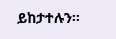ይከታተሉን፡፡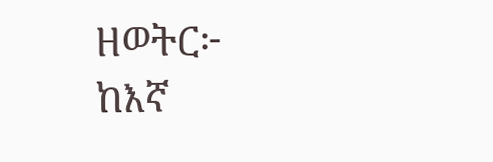ዘወትር፦ ከእኛ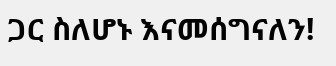ጋር ስለሆኑ እናመሰግናለን!